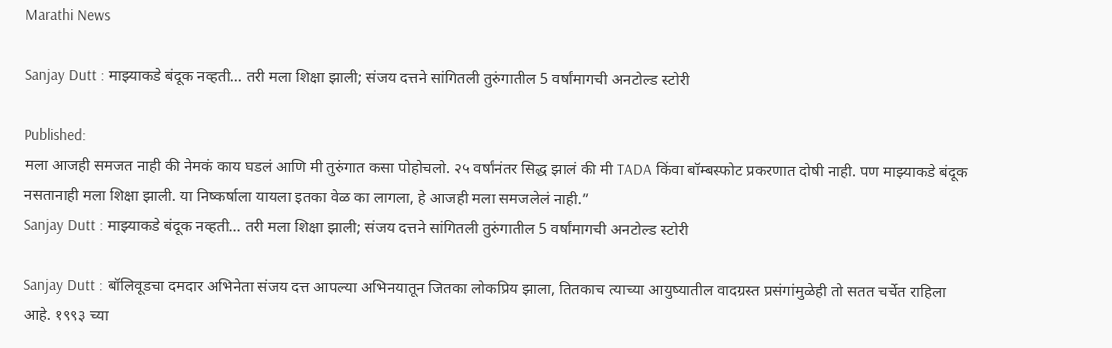Marathi News

Sanjay Dutt : माझ्याकडे बंदूक नव्हती… तरी मला शिक्षा झाली; संजय दत्तने सांगितली तुरुंगातील 5 वर्षांमागची अनटोल्ड स्टोरी

Published:
मला आजही समजत नाही की नेमकं काय घडलं आणि मी तुरुंगात कसा पोहोचलो. २५ वर्षांनंतर सिद्ध झालं की मी TADA किंवा बॉम्बस्फोट प्रकरणात दोषी नाही. पण माझ्याकडे बंदूक नसतानाही मला शिक्षा झाली. या निष्कर्षाला यायला इतका वेळ का लागला, हे आजही मला समजलेलं नाही.”
Sanjay Dutt : माझ्याकडे बंदूक नव्हती… तरी मला शिक्षा झाली; संजय दत्तने सांगितली तुरुंगातील 5 वर्षांमागची अनटोल्ड स्टोरी

Sanjay Dutt : बॉलिवूडचा दमदार अभिनेता संजय दत्त आपल्या अभिनयातून जितका लोकप्रिय झाला, तितकाच त्याच्या आयुष्यातील वादग्रस्त प्रसंगांमुळेही तो सतत चर्चेत राहिला आहे. १९९३ च्या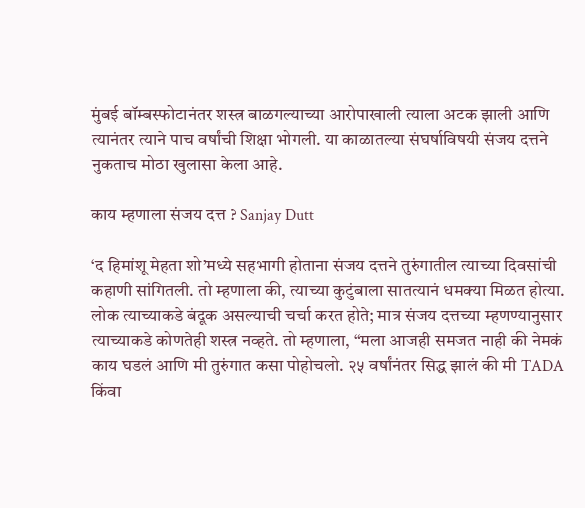मुंबई बॉम्बस्फोटानंतर शस्त्र बाळगल्याच्या आरोपाखाली त्याला अटक झाली आणि त्यानंतर त्याने पाच वर्षांची शिक्षा भोगली. या काळातल्या संघर्षाविषयी संजय दत्तने नुकताच मोठा खुलासा केला आहे.

काय म्हणाला संजय दत्त ? Sanjay Dutt

‘द हिमांशू मेहता शो’मध्ये सहभागी होताना संजय दत्तने तुरुंगातील त्याच्या दिवसांची कहाणी सांगितली. तो म्हणाला की, त्याच्या कुटुंबाला सातत्यानं धमक्या मिळत होत्या. लोक त्याच्याकडे बंदूक असल्याची चर्चा करत होते; मात्र संजय दत्तच्या म्हणण्यानुसार त्याच्याकडे कोणतेही शस्त्र नव्हते. तो म्हणाला, “मला आजही समजत नाही की नेमकं काय घडलं आणि मी तुरुंगात कसा पोहोचलो. २५ वर्षांनंतर सिद्ध झालं की मी TADA किंवा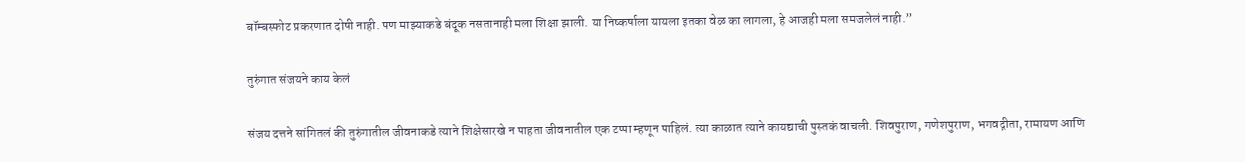बॉम्बस्फोट प्रकरणात दोषी नाही. पण माझ्याकडे बंदूक नसतानाही मला शिक्षा झाली. या निष्कर्षाला यायला इतका वेळ का लागला, हे आजही मला समजलेलं नाही.”

तुरुंगात संजयने काय केलं

संजय दत्तने सांगितलं की तुरुंगातील जीवनाकडे त्याने शिक्षेसारखे न पाहता जीवनातील एक टप्पा म्हणून पाहिलं. त्या काळात त्याने कायद्याची पुस्तकं वाचली. शिवपुराण, गणेशपुराण, भगवद्गीता, रामायण आणि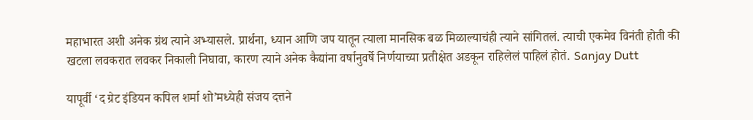महाभारत अशी अनेक ग्रंथ त्याने अभ्यासले. प्रार्थना, ध्यान आणि जप यातून त्याला मानसिक बळ मिळाल्याचंही त्याने सांगितलं. त्याची एकमेव विनंती होती की खटला लवकरात लवकर निकाली निघावा, कारण त्याने अनेक कैद्यांना वर्षानुवर्षे निर्णयाच्या प्रतीक्षेत अडकून राहिलेलं पाहिलं होतं. Sanjay Dutt

यापूर्वी ‘द ग्रेट इंडियन कपिल शर्मा शो’मध्येही संजय दत्तने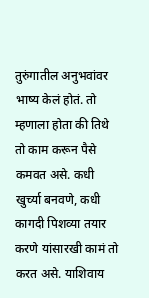तुरुंगातील अनुभवांवर भाष्य केलं होतं. तो म्हणाला होता की तिथे तो काम करून पैसे कमवत असे. कधी खुर्च्या बनवणे, कधी कागदी पिशव्या तयार करणे यांसारखी कामं तो करत असे. याशिवाय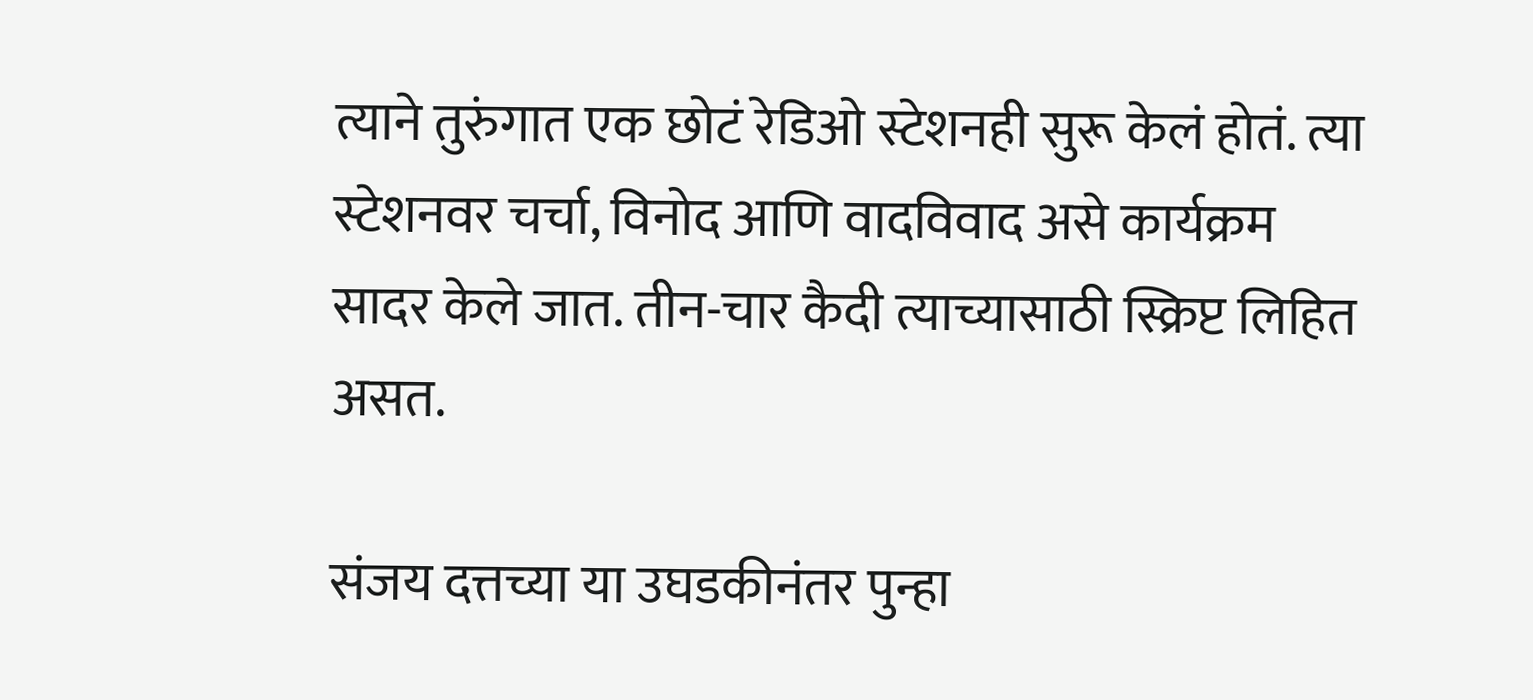त्याने तुरुंगात एक छोटं रेडिओ स्टेशनही सुरू केलं होतं. त्या स्टेशनवर चर्चा, विनोद आणि वादविवाद असे कार्यक्रम सादर केले जात. तीन-चार कैदी त्याच्यासाठी स्क्रिप्ट लिहित असत.

संजय दत्तच्या या उघडकीनंतर पुन्हा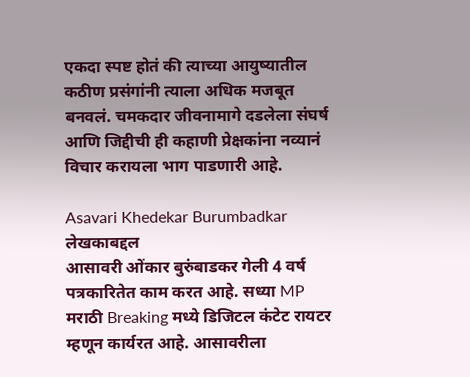एकदा स्पष्ट होतं की त्याच्या आयुष्यातील कठीण प्रसंगांनी त्याला अधिक मजबूत बनवलं. चमकदार जीवनामागे दडलेला संघर्ष आणि जिद्दीची ही कहाणी प्रेक्षकांना नव्यानं विचार करायला भाग पाडणारी आहे.

Asavari Khedekar Burumbadkar
लेखकाबद्दल
आसावरी ओंकार बुरुंबाडकर गेली 4 वर्ष पत्रकारितेत काम करत आहे. सध्या MP मराठी Breaking मध्ये डिजिटल कंटेट रायटर म्हणून कार्यरत आहे. आसावरीला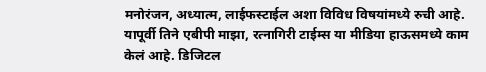मनोरंजन, अध्यात्म, लाईफस्टाईल अशा विविध विषयांमध्ये रुची आहे. यापूर्वी तिने एबीपी माझा, रत्नागिरी टाईम्स या मीडिया हाऊसमध्ये काम केलं आहे. डिजिटल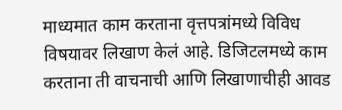माध्यमात काम करताना वृत्तपत्रांमध्ये विविध विषयावर लिखाण केलं आहे. डिजिटलमध्ये काम करताना ती वाचनाची आणि लिखाणाचीही आवड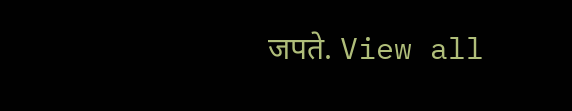जपते. View all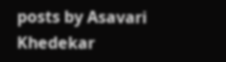posts by Asavari Khedekar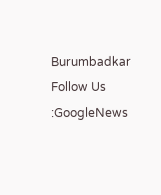Burumbadkar
Follow Us :GoogleNews